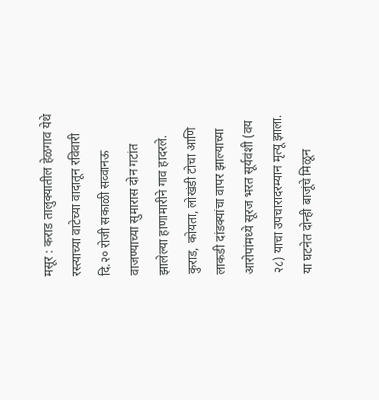मसूर : कराड तालुक्यातील हेळगाव येथे रस्त्याच्या वाटेच्या वादातून रविवारी दि.२० रोजी सकाळी सव्वानऊ वाजण्याच्या सुमारास दोन गटांत झालेल्या हाणामारीने गाव हादरले. कुराड, कोयता, लोखंडी टोचा आणि लाकडी दांडक्यांचा वापर झाल्याच्या आरोपांमध्ये सूरज भरत सूर्यवंशी (वय २८) याचा उपचारादरम्यान मृत्यू झाला. या घटनेत दोन्ही बाजूंचे मिळून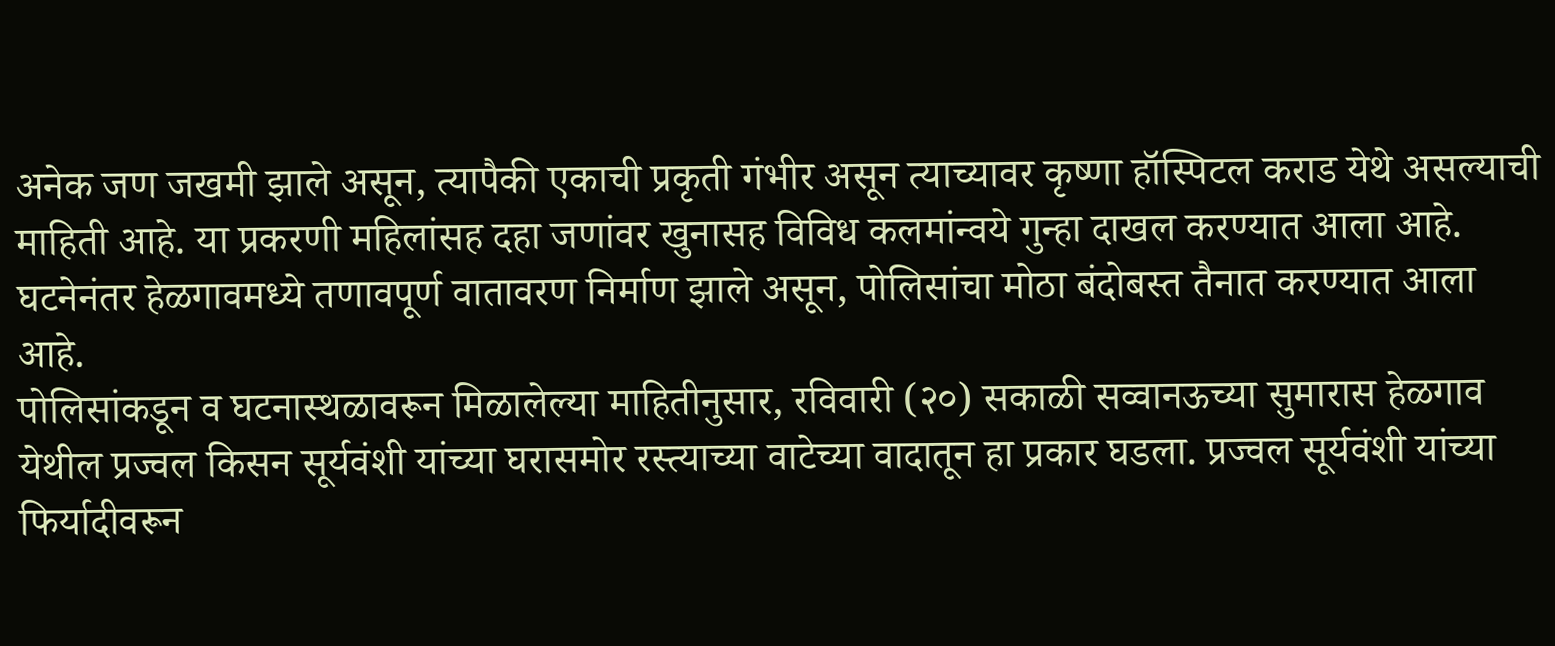अनेक जण जखमी झाले असून, त्यापैकी एकाची प्रकृती गंभीर असून त्याच्यावर कृष्णा हॉस्पिटल कराड येथे असल्याची माहिती आहे. या प्रकरणी महिलांसह दहा जणांवर खुनासह विविध कलमांन्वये गुन्हा दाखल करण्यात आला आहे. घटनेनंतर हेळगावमध्ये तणावपूर्ण वातावरण निर्माण झाले असून, पोलिसांचा मोठा बंदोबस्त तैनात करण्यात आला आहे.
पोलिसांकडून व घटनास्थळावरून मिळालेल्या माहितीनुसार, रविवारी (२०) सकाळी सव्वानऊच्या सुमारास हेळगाव येथील प्रज्वल किसन सूर्यवंशी यांच्या घरासमोर रस्त्याच्या वाटेच्या वादातून हा प्रकार घडला. प्रज्वल सूर्यवंशी यांच्या फिर्यादीवरून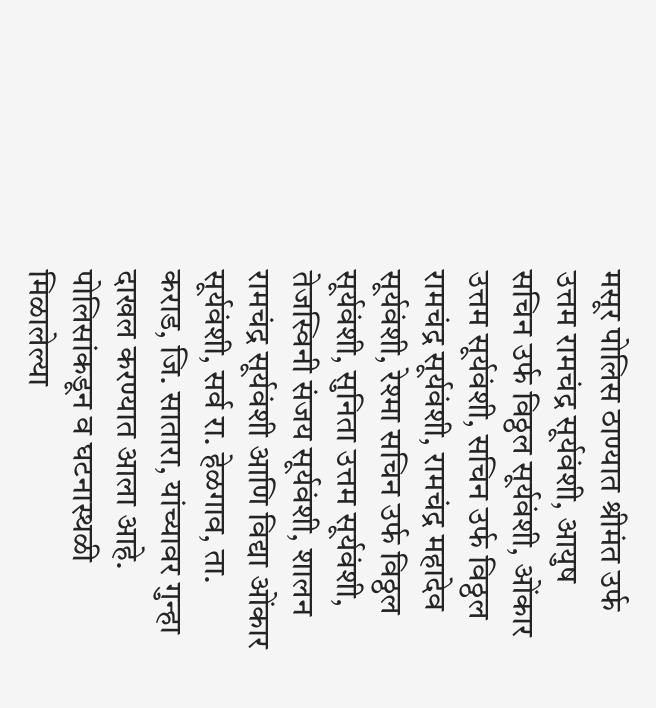मसूर पोलिस ठाण्यात श्रीमंत उर्फ उत्तम रामचंद्र सूर्यवंशी, आयुष सचिन उर्फ विठ्ठल सूर्यवंशी, ओंकार उत्तम सूर्यवंशी, सचिन उर्फ विठ्ठल रामचंद्र सूर्यवंशी, रामचंद्र महादेव सूर्यवंशी, रेश्मा सचिन उर्फ विठ्ठल सूर्यवंशी, सुनिता उत्तम सूर्यवंशी, तेजस्विनी संजय सूर्यवंशी, शालन रामचंद्र सूर्यवंशी आणि विद्या ओंकार सूर्यवंशी, सर्व रा. हेळगाव, ता. कराड, जि. सातारा, यांच्यावर गुन्हा दाखल करण्यात आला आहे.
पोलिसांकडून व घटनास्थळी मिळालेल्या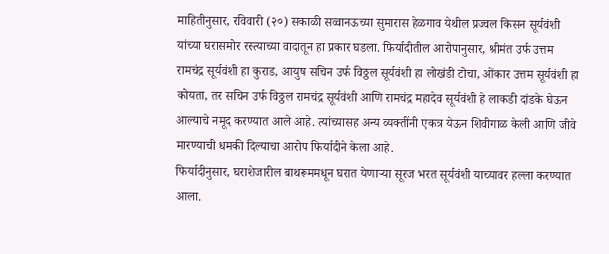माहितीनुसार, रविवारी (२०) सकाळी सव्वानऊच्या सुमारास हेळगाव येथील प्रज्वल किसन सूर्यवंशी यांच्या घरासमोर रस्त्याच्या वादातून हा प्रकार घडला. फिर्यादीतील आरोपानुसार, श्रीमंत उर्फ उत्तम रामचंद्र सूर्यवंशी हा कुराड, आयुष सचिन उर्फ विठ्ठल सूर्यवंशी हा लोखंडी टोचा, ओंकार उत्तम सूर्यवंशी हा कोयता, तर सचिन उर्फ विठ्ठल रामचंद्र सूर्यवंशी आणि रामचंद्र महादेव सूर्यवंशी हे लाकडी दांडके घेऊन आल्याचे नमूद करण्यात आले आहे. त्यांच्यासह अन्य व्यक्तींनी एकत्र येऊन शिवीगाळ केली आणि जीवे मारण्याची धमकी दिल्याचा आरोप फिर्यादीने केला आहे.
फिर्यादीनुसार, घराशेजारील बाथरूममधून घरात येणाऱ्या सूरज भरत सूर्यवंशी याच्यावर हल्ला करण्यात आला.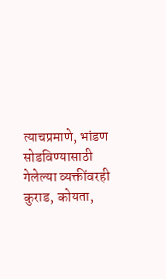त्याचप्रमाणे, भांडण सोडविण्यासाठी गेलेल्या व्यक्तींवरही कुराड, कोयता,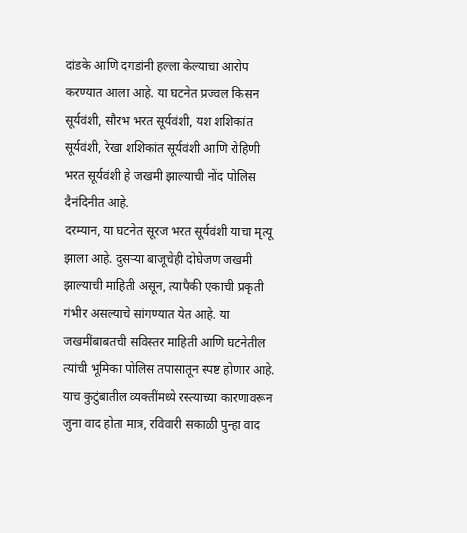दांडके आणि दगडांनी हल्ला केल्याचा आरोप करण्यात आला आहे. या घटनेत प्रज्वल किसन सूर्यवंशी, सौरभ भरत सूर्यवंशी, यश शशिकांत सूर्यवंशी, रेखा शशिकांत सूर्यवंशी आणि रोहिणी भरत सूर्यवंशी हे जखमी झाल्याची नोंद पोलिस दैनंदिनीत आहे.
दरम्यान, या घटनेत सूरज भरत सूर्यवंशी याचा मृत्यू झाला आहे. दुसऱ्या बाजूचेही दोघेजण जखमी झाल्याची माहिती असून, त्यापैकी एकाची प्रकृती गंभीर असल्याचे सांगण्यात येत आहे. या जखमींबाबतची सविस्तर माहिती आणि घटनेतील त्यांची भूमिका पोलिस तपासातून स्पष्ट होणार आहे. याच कुटुंबातील व्यक्तींमध्ये रस्त्याच्या कारणावरून जुना वाद होता मात्र, रविवारी सकाळी पुन्हा वाद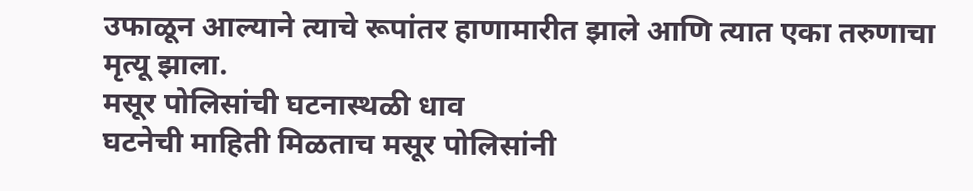उफाळून आल्याने त्याचे रूपांतर हाणामारीत झाले आणि त्यात एका तरुणाचा मृत्यू झाला.
मसूर पोलिसांची घटनास्थळी धाव
घटनेची माहिती मिळताच मसूर पोलिसांनी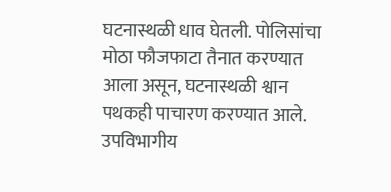घटनास्थळी धाव घेतली. पोलिसांचा मोठा फौजफाटा तैनात करण्यात आला असून, घटनास्थळी श्वान पथकही पाचारण करण्यात आले. उपविभागीय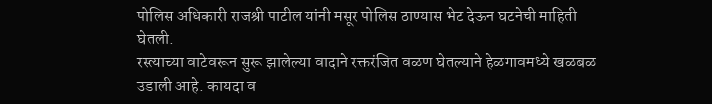पोलिस अधिकारी राजश्री पाटील यांनी मसूर पोलिस ठाण्यास भेट देऊन घटनेची माहिती घेतली.
रस्त्याच्या वाटेवरून सुरू झालेल्या वादाने रक्तरंजित वळण घेतल्याने हेळगावमध्ये खळबळ उडाली आहे. कायदा व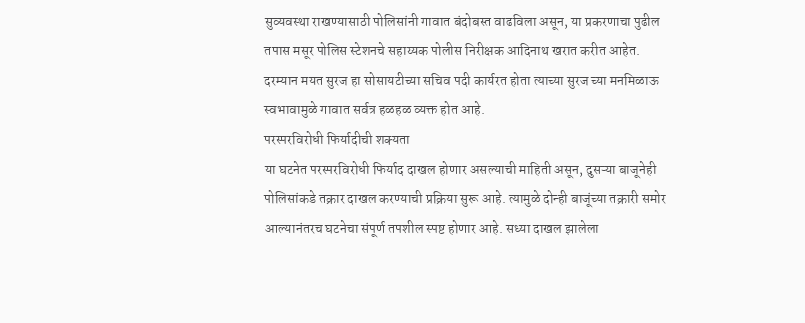सुव्यवस्था राखण्यासाठी पोलिसांनी गावात बंदोबस्त वाढविला असून, या प्रकरणाचा पुढील तपास मसूर पोलिस स्टेशनचे सहाय्यक पोलीस निरीक्षक आदिनाथ खरात करीत आहेत. दरम्यान मयत सुरज हा सोसायटीच्या सचिव पदी कार्यरत होता त्याच्या सुरज च्या मनमिळाऊ स्वभावामुळे गावात सर्वत्र हळहळ व्यक्त होत आहे.
परस्परविरोधी फिर्यादीची शक्यता
या घटनेत परस्परविरोधी फिर्याद दाखल होणार असल्याची माहिती असून, दुसऱ्या बाजूनेही पोलिसांकडे तक्रार दाखल करण्याची प्रक्रिया सुरू आहे. त्यामुळे दोन्ही बाजूंच्या तक्रारी समोर आल्यानंतरच घटनेचा संपूर्ण तपशील स्पष्ट होणार आहे. सध्या दाखल झालेला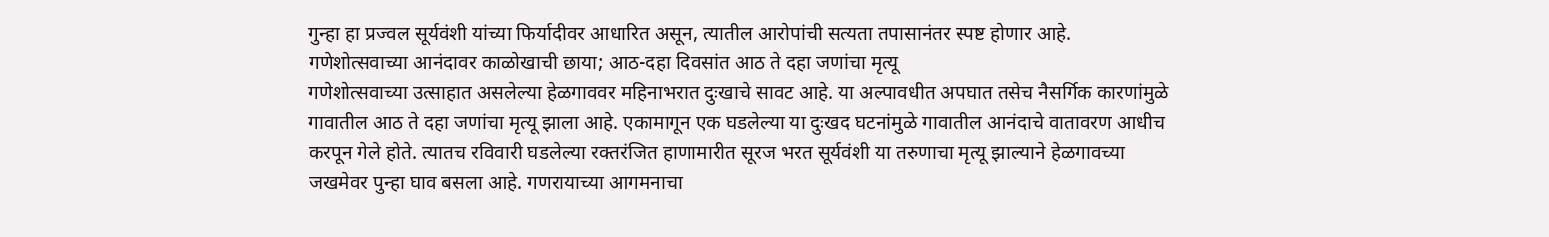गुन्हा हा प्रज्वल सूर्यवंशी यांच्या फिर्यादीवर आधारित असून, त्यातील आरोपांची सत्यता तपासानंतर स्पष्ट होणार आहे.
गणेशोत्सवाच्या आनंदावर काळोखाची छाया; आठ-दहा दिवसांत आठ ते दहा जणांचा मृत्यू
गणेशोत्सवाच्या उत्साहात असलेल्या हेळगाववर महिनाभरात दुःखाचे सावट आहे. या अल्पावधीत अपघात तसेच नैसर्गिक कारणांमुळे गावातील आठ ते दहा जणांचा मृत्यू झाला आहे. एकामागून एक घडलेल्या या दुःखद घटनांमुळे गावातील आनंदाचे वातावरण आधीच करपून गेले होते. त्यातच रविवारी घडलेल्या रक्तरंजित हाणामारीत सूरज भरत सूर्यवंशी या तरुणाचा मृत्यू झाल्याने हेळगावच्या जखमेवर पुन्हा घाव बसला आहे. गणरायाच्या आगमनाचा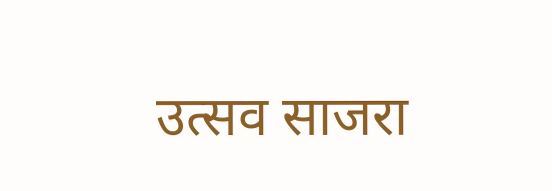उत्सव साजरा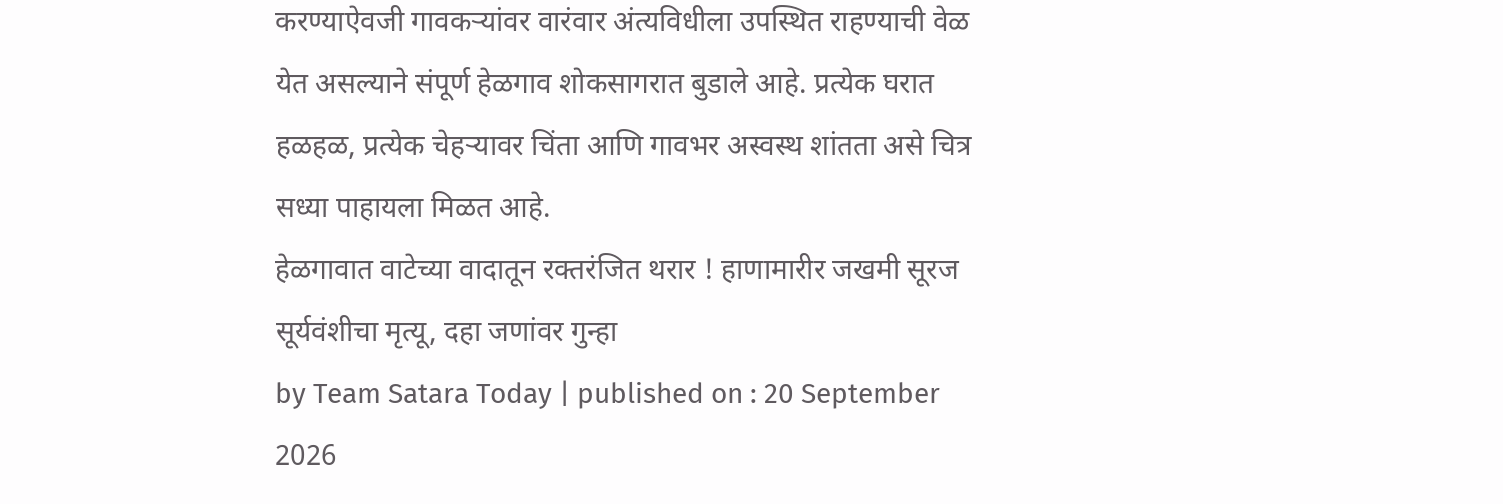करण्याऐवजी गावकऱ्यांवर वारंवार अंत्यविधीला उपस्थित राहण्याची वेळ येत असल्याने संपूर्ण हेळगाव शोकसागरात बुडाले आहे. प्रत्येक घरात हळहळ, प्रत्येक चेहऱ्यावर चिंता आणि गावभर अस्वस्थ शांतता असे चित्र सध्या पाहायला मिळत आहे.
हेळगावात वाटेच्या वादातून रक्तरंजित थरार ! हाणामारीर जखमी सूरज सूर्यवंशीचा मृत्यू, दहा जणांवर गुन्हा
by Team Satara Today | published on : 20 September 2026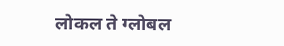लोकल ते ग्लोबल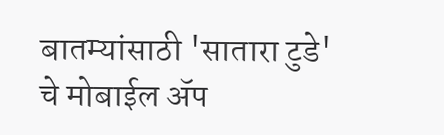बातम्यांसाठी 'सातारा टुडे' चे मोबाईल ॲप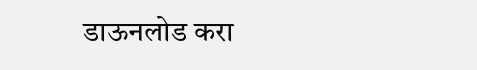डाऊनलोड करा